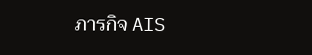ภารกิจ AIS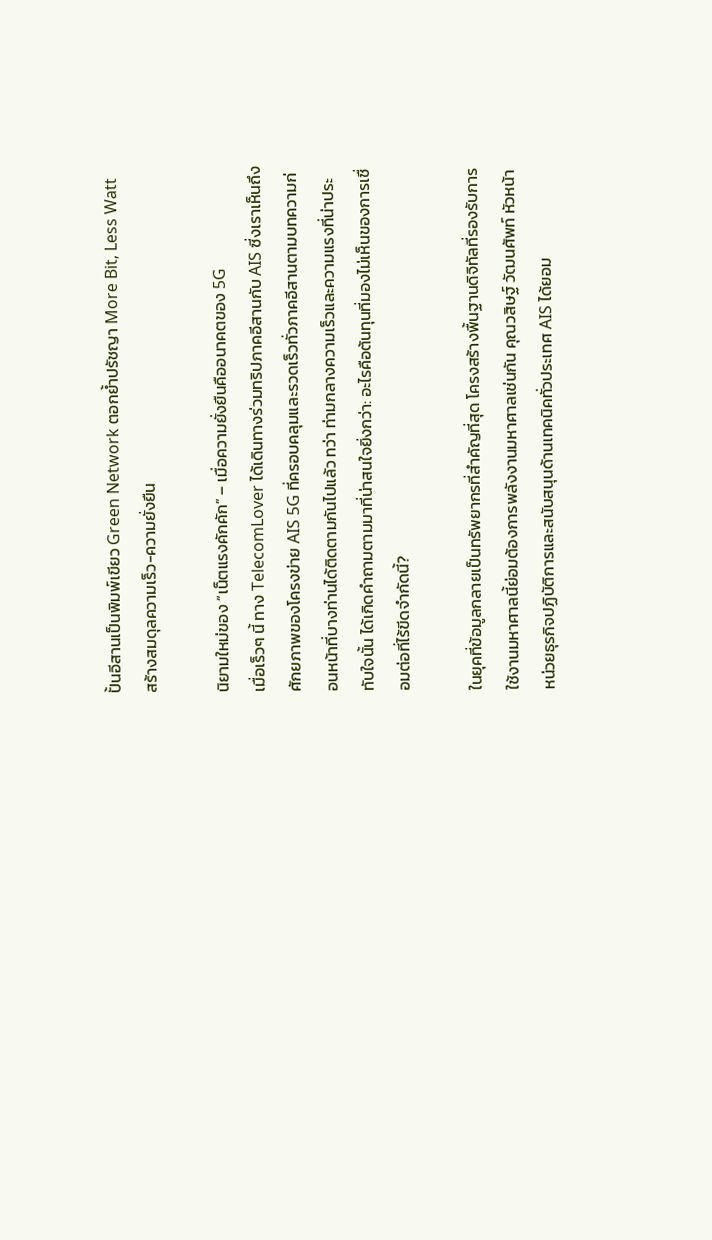ปั้นอีสานเป็นพิมพ์เขียว Green Network ตอกย้ำปรัชญา More Bit, Less Watt สร้างสมดุลความเร็ว-ความยั่งยืน

นิยามใหม่ของ “เน็ตแรงคักคัก” – เมื่อความยั่งยืนคืออนาคตของ 5G
เมื่อเร็วๆ นี้ ทาง TelecomLover ได้เดินทางร่วมทริปภาคอีสานกับ AIS ซี่งเราเห็นถึงศักยภาพของโครงข่าย AIS 5G ที่ครอบคลุมและรวดเร็วทั่วภาคอีสานตามบทความก่อนหน้าที่บางท่านได้ติดตามกันไปแล้ว ทว่า ท่ามกลางความเร็วและความแรงที่น่าประทับใจนั้น ได้เกิดคำถามตามมาที่น่าสนใจยิ่งกว่า: อะไรคือต้นทุนที่มองไม่เห็นของการเชื่อมต่อที่ไร้ขีดจำกัดนี้?

ในยุคที่ข้อมูลกลายเป็นทรัพยากรที่สำคัญที่สุด โครงสร้างพื้นฐานดิจิทัลที่รองรับการใช้งานมหาศาลนี้ย่อมต้องการพลังงานมหาศาลเช่นกัน คุณวสิษฐ์ วัฒนศัพท์ หัวหน้าหน่วยธุรกิจปฏิบัติการและสนับสนุนด้านเทคนิคทั่วประเทศ AIS ได้ยอม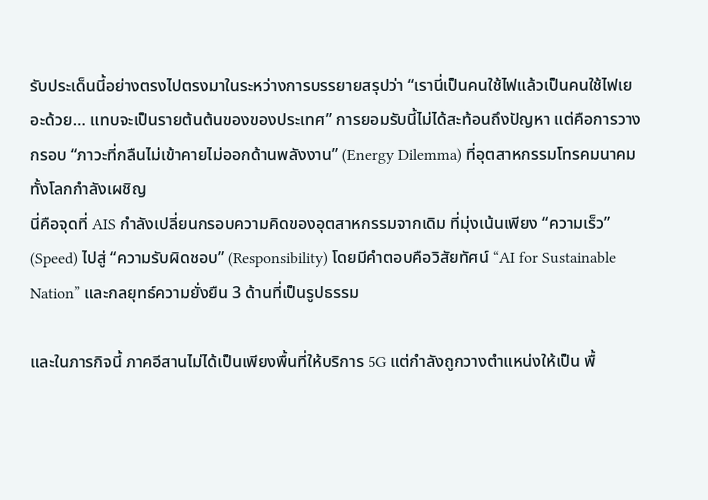รับประเด็นนี้อย่างตรงไปตรงมาในระหว่างการบรรยายสรุปว่า “เรานี่เป็นคนใช้ไฟแล้วเป็นคนใช้ไฟเยอะด้วย… แทบจะเป็นรายต้นต้นของของประเทศ” การยอมรับนี้ไม่ได้สะท้อนถึงปัญหา แต่คือการวางกรอบ “ภาวะที่กลืนไม่เข้าคายไม่ออกด้านพลังงาน” (Energy Dilemma) ที่อุตสาหกรรมโทรคมนาคมทั้งโลกกำลังเผชิญ
นี่คือจุดที่ AIS กำลังเปลี่ยนกรอบความคิดของอุตสาหกรรมจากเดิม ที่มุ่งเน้นเพียง “ความเร็ว” (Speed) ไปสู่ “ความรับผิดชอบ” (Responsibility) โดยมีคำตอบคือวิสัยทัศน์ “AI for Sustainable Nation” และกลยุทธ์ความยั่งยืน 3 ด้านที่เป็นรูปธรรม

และในภารกิจนี้ ภาคอีสานไม่ได้เป็นเพียงพื้นที่ให้บริการ 5G แต่กำลังถูกวางตำแหน่งให้เป็น พื้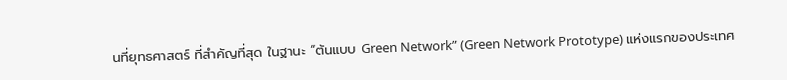นที่ยุทธศาสตร์ ที่สำคัญที่สุด ในฐานะ “ต้นแบบ Green Network” (Green Network Prototype) แห่งแรกของประเทศ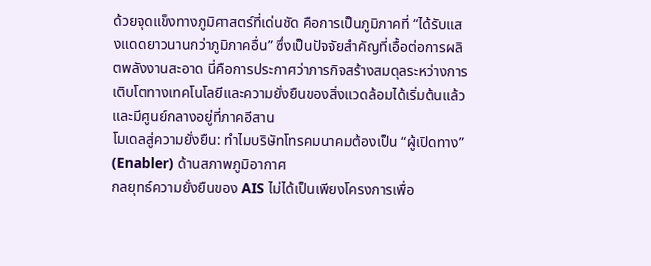ด้วยจุดแข็งทางภูมิศาสตร์ที่เด่นชัด คือการเป็นภูมิภาคที่ “ได้รับแสงแดดยาวนานกว่าภูมิภาคอื่น” ซึ่งเป็นปัจจัยสำคัญที่เอื้อต่อการผลิตพลังงานสะอาด นี่คือการประกาศว่าภารกิจสร้างสมดุลระหว่างการเติบโตทางเทคโนโลยีและความยั่งยืนของสิ่งแวดล้อมได้เริ่มต้นแล้ว และมีศูนย์กลางอยู่ที่ภาคอีสาน
โมเดลสู่ความยั่งยืน: ทำไมบริษัทโทรคมนาคมต้องเป็น “ผู้เปิดทาง” (Enabler) ด้านสภาพภูมิอากาศ
กลยุทธ์ความยั่งยืนของ AIS ไม่ได้เป็นเพียงโครงการเพื่อ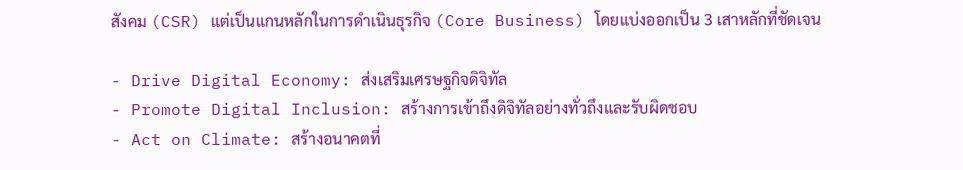สังคม (CSR) แต่เป็นแกนหลักในการดำเนินธุรกิจ (Core Business) โดยแบ่งออกเป็น 3 เสาหลักที่ชัดเจน

- Drive Digital Economy: ส่งเสริมเศรษฐกิจดิจิทัล
- Promote Digital Inclusion: สร้างการเข้าถึงดิจิทัลอย่างทั่วถึงและรับผิดชอบ
- Act on Climate: สร้างอนาคตที่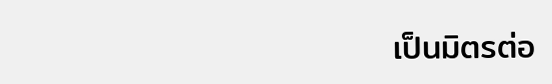เป็นมิตรต่อ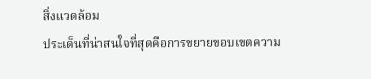สิ่งแวดล้อม
ประเด็นที่น่าสนใจที่สุดคือการขยายขอบเขตความ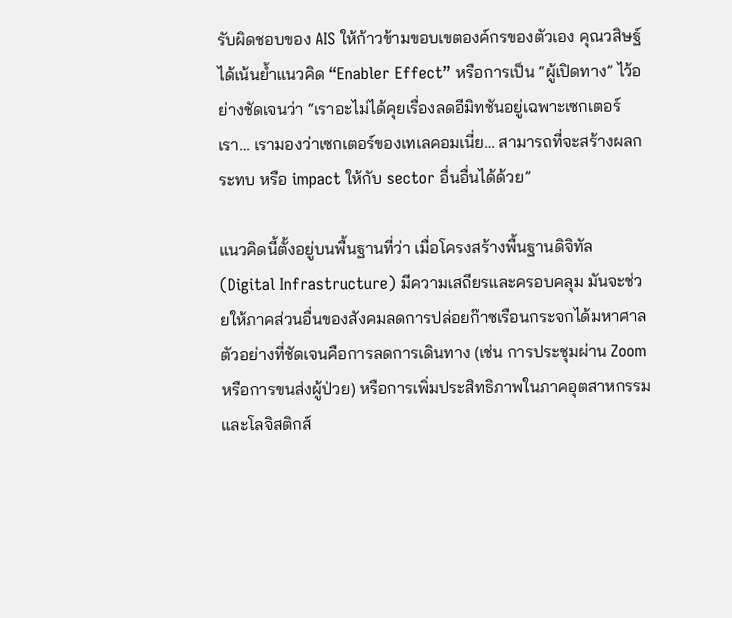รับผิดชอบของ AIS ให้ก้าวข้ามขอบเขตองค์กรของตัวเอง คุณวสิษฐ์ ได้เน้นย้ำแนวคิด “Enabler Effect” หรือการเป็น “ผู้เปิดทาง” ไว้อย่างชัดเจนว่า “เราอะไม่ได้คุยเรื่องลดอีมิทชันอยู่เฉพาะเซกเตอร์ เรา… เรามองว่าเซกเตอร์ของเทเลคอมเนี่ย… สามารถที่จะสร้างผลกระทบ หรือ impact ให้กับ sector อื่นอื่นได้ด้วย”

แนวคิดนี้ตั้งอยู่บนพื้นฐานที่ว่า เมื่อโครงสร้างพื้นฐานดิจิทัล (Digital Infrastructure) มีความเสถียรและครอบคลุม มันจะช่วยให้ภาคส่วนอื่นของสังคมลดการปล่อยก๊าซเรือนกระจกได้มหาศาล ตัวอย่างที่ชัดเจนคือการลดการเดินทาง (เช่น การประชุมผ่าน Zoom หรือการขนส่งผู้ป่วย) หรือการเพิ่มประสิทธิภาพในภาคอุตสาหกรรมและโลจิสติกส์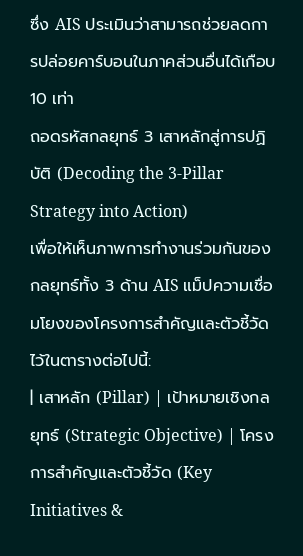ซึ่ง AIS ประเมินว่าสามารถช่วยลดการปล่อยคาร์บอนในภาคส่วนอื่นได้เกือบ 10 เท่า
ถอดรหัสกลยุทธ์ 3 เสาหลักสู่การปฏิบัติ (Decoding the 3-Pillar Strategy into Action)
เพื่อให้เห็นภาพการทำงานร่วมกันของกลยุทธ์ทั้ง 3 ด้าน AIS แม็ปความเชื่อมโยงของโครงการสำคัญและตัวชี้วัด ไว้ในตารางต่อไปนี้:
| เสาหลัก (Pillar) | เป้าหมายเชิงกลยุทธ์ (Strategic Objective) | โครงการสำคัญและตัวชี้วัด (Key Initiatives &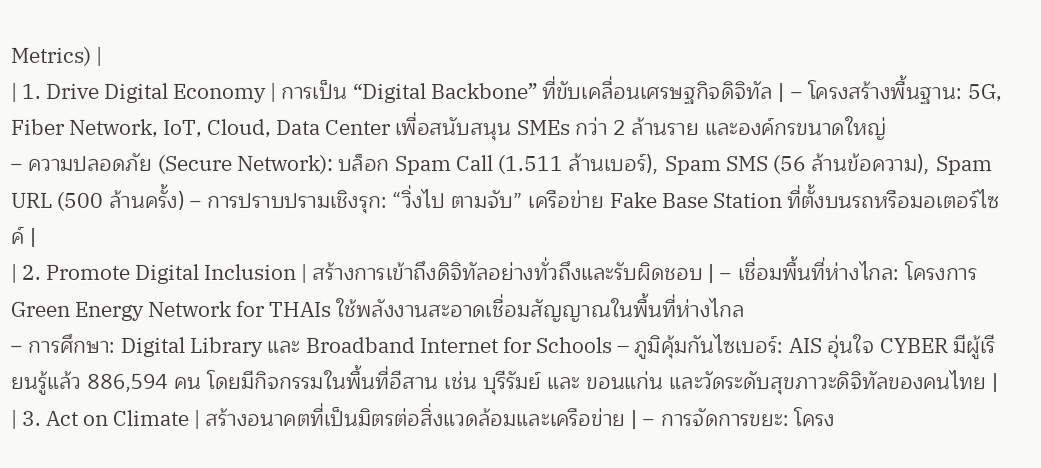Metrics) |
| 1. Drive Digital Economy | การเป็น “Digital Backbone” ที่ขับเคลื่อนเศรษฐกิจดิจิทัล | – โครงสร้างพื้นฐาน: 5G, Fiber Network, IoT, Cloud, Data Center เพื่อสนับสนุน SMEs กว่า 2 ล้านราย และองค์กรขนาดใหญ่
– ความปลอดภัย (Secure Network): บล็อก Spam Call (1.511 ล้านเบอร์), Spam SMS (56 ล้านข้อความ), Spam URL (500 ล้านครั้ง) – การปราบปรามเชิงรุก: “วิ่งไป ตามจับ” เครือข่าย Fake Base Station ที่ตั้งบนรถหรือมอเตอร์ไซค์ |
| 2. Promote Digital Inclusion | สร้างการเข้าถึงดิจิทัลอย่างทั่วถึงและรับผิดชอบ | – เชื่อมพื้นที่ห่างไกล: โครงการ Green Energy Network for THAIs ใช้พลังงานสะอาดเชื่อมสัญญาณในพื้นที่ห่างไกล
– การศึกษา: Digital Library และ Broadband Internet for Schools – ภูมิคุ้มกันไซเบอร์: AIS อุ่นใจ CYBER มีผู้เรียนรู้แล้ว 886,594 คน โดยมีกิจกรรมในพื้นที่อีสาน เช่น บุรีรัมย์ และ ขอนแก่น และวัดระดับสุขภาวะดิจิทัลของคนไทย |
| 3. Act on Climate | สร้างอนาคตที่เป็นมิตรต่อสิ่งแวดล้อมและเครือข่าย | – การจัดการขยะ: โครง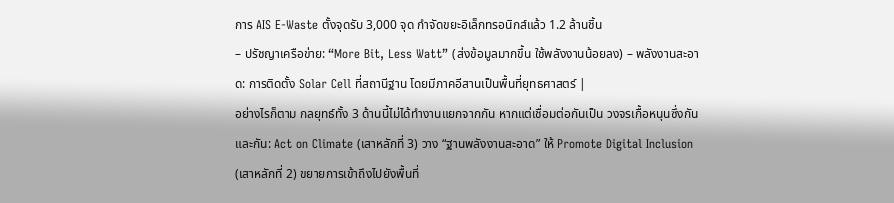การ AIS E-Waste ตั้งจุดรับ 3,000 จุด กำจัดขยะอิเล็กทรอนิกส์แล้ว 1.2 ล้านชิ้น
– ปรัชญาเครือข่าย: “More Bit, Less Watt” (ส่งข้อมูลมากขึ้น ใช้พลังงานน้อยลง) – พลังงานสะอาด: การติดตั้ง Solar Cell ที่สถานีฐาน โดยมีภาคอีสานเป็นพื้นที่ยุทธศาสตร์ |
อย่างไรก็ตาม กลยุทธ์ทั้ง 3 ด้านนี้ไม่ได้ทำงานแยกจากกัน หากแต่เชื่อมต่อกันเป็น วงจรเกื้อหนุนซึ่งกันและกัน: Act on Climate (เสาหลักที่ 3) วาง “ฐานพลังงานสะอาด” ให้ Promote Digital Inclusion (เสาหลักที่ 2) ขยายการเข้าถึงไปยังพื้นที่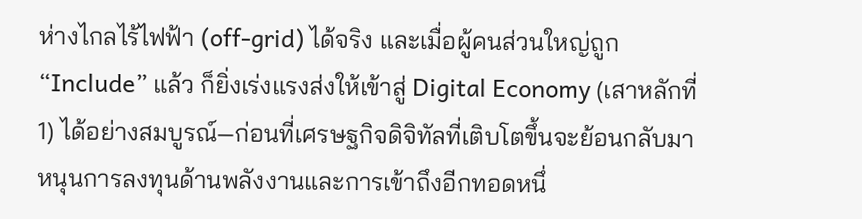ห่างไกลไร้ไฟฟ้า (off-grid) ได้จริง และเมื่อผู้คนส่วนใหญ่ถูก “Include” แล้ว ก็ยิ่งเร่งแรงส่งให้เข้าสู่ Digital Economy (เสาหลักที่ 1) ได้อย่างสมบูรณ์—ก่อนที่เศรษฐกิจดิจิทัลที่เติบโตขึ้นจะย้อนกลับมาหนุนการลงทุนด้านพลังงานและการเข้าถึงอีกทอดหนึ่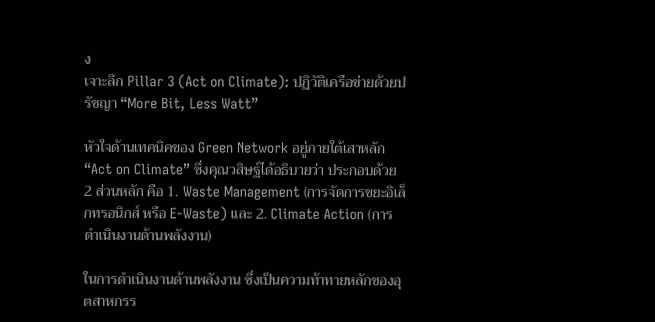ง
เจาะลึก Pillar 3 (Act on Climate): ปฏิวัติเครือข่ายด้วยปรัชญา “More Bit, Less Watt”

หัวใจด้านเทคนิคของ Green Network อยู่ภายใต้เสาหลัก “Act on Climate” ซึ่งคุณวสิษฐ์ได้อธิบายว่า ประกอบด้วย 2 ส่วนหลัก คือ 1. Waste Management (การจัดการขยะอิเล็กทรอนิกส์ หรือ E-Waste) และ 2. Climate Action (การดำเนินงานด้านพลังงาน)

ในการดำเนินงานด้านพลังงาน ซึ่งเป็นความท้าทายหลักของอุตสาหกรร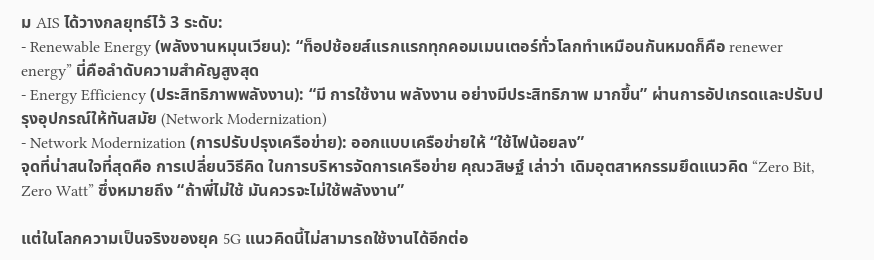ม AIS ได้วางกลยุทธ์ไว้ 3 ระดับ:
- Renewable Energy (พลังงานหมุนเวียน): “ท็อปช้อยส์แรกแรกทุกคอมเมนเตอร์ทั่วโลกทำเหมือนกันหมดก็คือ renewer energy” นี่คือลำดับความสำคัญสูงสุด
- Energy Efficiency (ประสิทธิภาพพลังงาน): “มี การใช้งาน พลังงาน อย่างมีประสิทธิภาพ มากขึ้น” ผ่านการอัปเกรดและปรับปรุงอุปกรณ์ให้ทันสมัย (Network Modernization)
- Network Modernization (การปรับปรุงเครือข่าย): ออกแบบเครือข่ายให้ “ใช้ไฟน้อยลง”
จุดที่น่าสนใจที่สุดคือ การเปลี่ยนวิธีคิด ในการบริหารจัดการเครือข่าย คุณวสิษฐ์ เล่าว่า เดิมอุตสาหกรรมยึดแนวคิด “Zero Bit, Zero Watt” ซึ่งหมายถึง “ถ้าพี่ไม่ใช้ มันควรจะไม่ใช้พลังงาน”

แต่ในโลกความเป็นจริงของยุค 5G แนวคิดนี้ไม่สามารถใช้งานได้อีกต่อ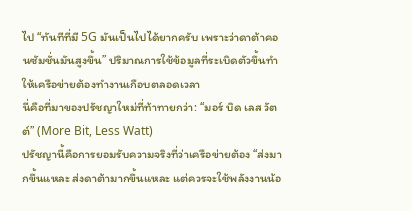ไป “ทันทีที่มี 5G มันเป็นไปได้ยากครับ เพราะว่าดาต้าคอนซัมชั่นมันสูงขึ้น” ปริมาณการใช้ข้อมูลที่ระเบิดตัวขึ้นทำให้เครือข่ายต้องทำงานเกือบตลอดเวลา
นี่คือที่มาของปรัชญาใหม่ที่ท้าทายกว่า: “มอร์ บิด เลส วัตต์” (More Bit, Less Watt)
ปรัชญานี้คือการยอมรับความจริงที่ว่าเครือข่ายต้อง “ส่งมากขึ้นแหละ ส่งดาต้ามากขึ้นแหละ แต่ควรจะใช้พลังงานน้อ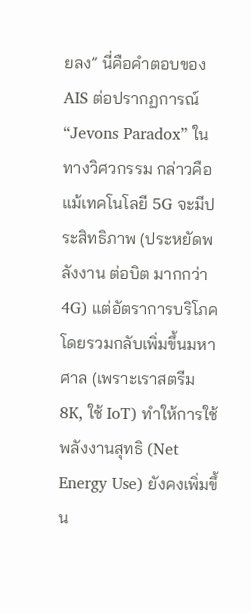ยลง” นี่คือคำตอบของ AIS ต่อปรากฏการณ์ “Jevons Paradox” ในทางวิศวกรรม กล่าวคือ แม้เทคโนโลยี 5G จะมีประสิทธิภาพ (ประหยัดพลังงาน ต่อบิต มากกว่า 4G) แต่อัตราการบริโภคโดยรวมกลับเพิ่มขึ้นมหาศาล (เพราะเราสตรีม 8K, ใช้ IoT) ทำให้การใช้พลังงานสุทธิ (Net Energy Use) ยังคงเพิ่มขึ้น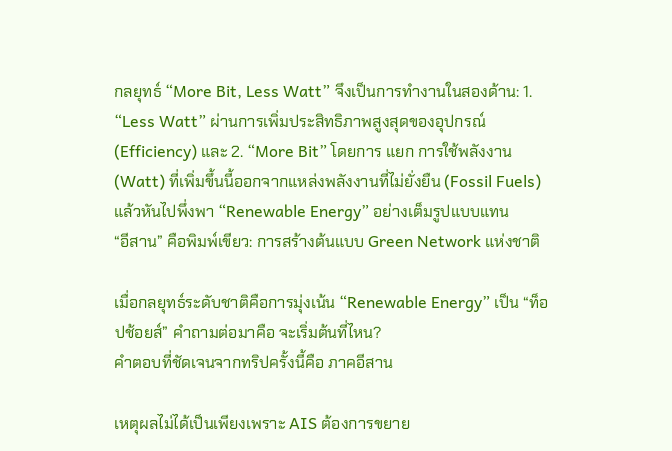กลยุทธ์ “More Bit, Less Watt” จึงเป็นการทำงานในสองด้าน: 1. “Less Watt” ผ่านการเพิ่มประสิทธิภาพสูงสุดของอุปกรณ์ (Efficiency) และ 2. “More Bit” โดยการ แยก การใช้พลังงาน (Watt) ที่เพิ่มขึ้นนี้ออกจากแหล่งพลังงานที่ไม่ยั่งยืน (Fossil Fuels) แล้วหันไปพึ่งพา “Renewable Energy” อย่างเต็มรูปแบบแทน
“อีสาน” คือพิมพ์เขียว: การสร้างต้นแบบ Green Network แห่งชาติ

เมื่อกลยุทธ์ระดับชาติคือการมุ่งเน้น “Renewable Energy” เป็น “ท็อปช้อยส์” คำถามต่อมาคือ จะเริ่มต้นที่ไหน?
คำตอบที่ชัดเจนจากทริปครั้งนี้คือ ภาคอีสาน

เหตุผลไม่ได้เป็นเพียงเพราะ AIS ต้องการขยาย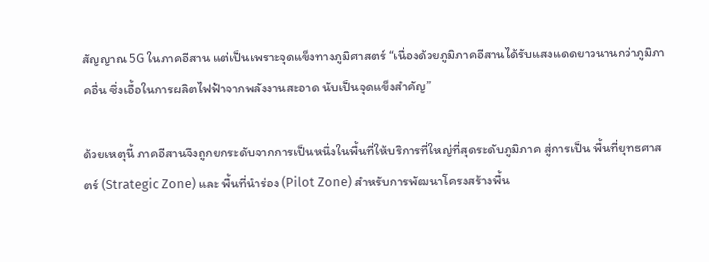สัญญาณ 5G ในภาคอีสาน แต่เป็นเพราะจุดแข็งทางภูมิศาสตร์ “เนื่องด้วยภูมิภาคอีสานได้รับแสงแดดยาวนานกว่าภูมิภาคอื่น ซึ่งเอื้อในการผลิตไฟฟ้าจากพลังงานสะอาด นับเป็นจุดแข็งสำคัญ”

ด้วยเหตุนี้ ภาคอีสานจึงถูกยกระดับจากการเป็นหนึ่งในพื้นที่ให้บริการที่ใหญ่ที่สุดระดับภูมิภาค สู่การเป็น พื้นที่ยุทธศาสตร์ (Strategic Zone) และ พื้นที่นำร่อง (Pilot Zone) สำหรับการพัฒนาโครงสร้างพื้น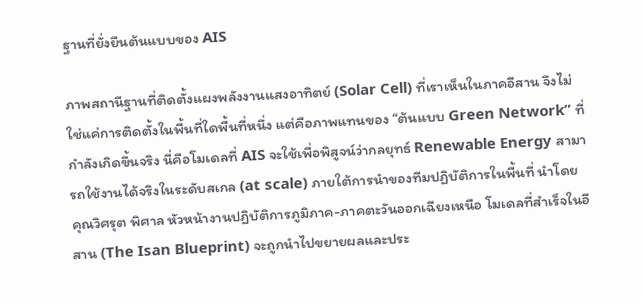ฐานที่ยั่งยืนต้นแบบของ AIS

ภาพสถานีฐานที่ติดตั้งแผงพลังงานแสงอาทิตย์ (Solar Cell) ที่เราเห็นในภาคอีสาน จึงไม่ใช่แค่การติดตั้งในพื้นที่ใดพื้นที่หนึ่ง แต่คือภาพแทนของ “ต้นแบบ Green Network” ที่กำลังเกิดขึ้นจริง นี่คือโมเดลที่ AIS จะใช้เพื่อพิสูจน์ว่ากลยุทธ์ Renewable Energy สามารถใช้งานได้จริงในระดับสเกล (at scale) ภายใต้การนำของทีมปฏิบัติการในพื้นที่ นำโดย คุณวิศรุต พิศาล หัวหน้างานปฏิบัติการภูมิภาค-ภาคตะวันออกเฉียงเหนือ โมเดลที่สำเร็จในอีสาน (The Isan Blueprint) จะถูกนำไปขยายผลและประ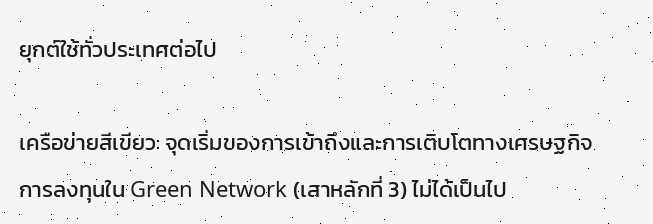ยุกต์ใช้ทั่วประเทศต่อไป

เครือข่ายสีเขียว: จุดเริ่มของการเข้าถึงและการเติบโตทางเศรษฐกิจ
การลงทุนใน Green Network (เสาหลักที่ 3) ไม่ได้เป็นไป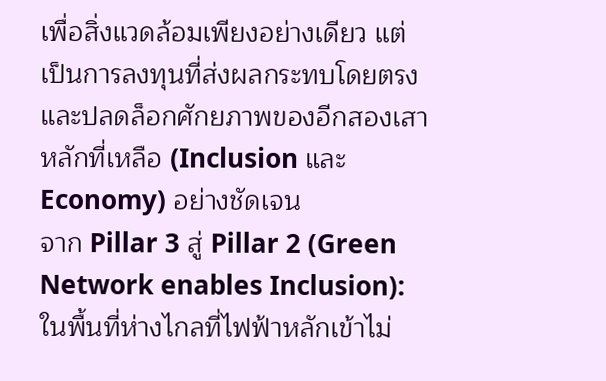เพื่อสิ่งแวดล้อมเพียงอย่างเดียว แต่เป็นการลงทุนที่ส่งผลกระทบโดยตรงและปลดล็อกศักยภาพของอีกสองเสาหลักที่เหลือ (Inclusion และ Economy) อย่างชัดเจน
จาก Pillar 3 สู่ Pillar 2 (Green Network enables Inclusion):
ในพื้นที่ห่างไกลที่ไฟฟ้าหลักเข้าไม่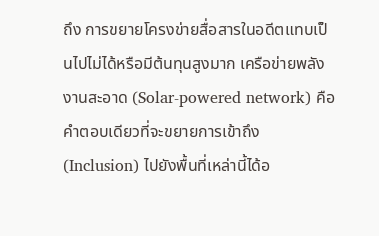ถึง การขยายโครงข่ายสื่อสารในอดีตแทบเป็นไปไม่ได้หรือมีต้นทุนสูงมาก เครือข่ายพลังงานสะอาด (Solar-powered network) คือคำตอบเดียวที่จะขยายการเข้าถึง (Inclusion) ไปยังพื้นที่เหล่านี้ได้อ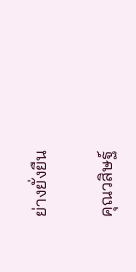ย่างยั่งยืน

คุณวสิษฐ์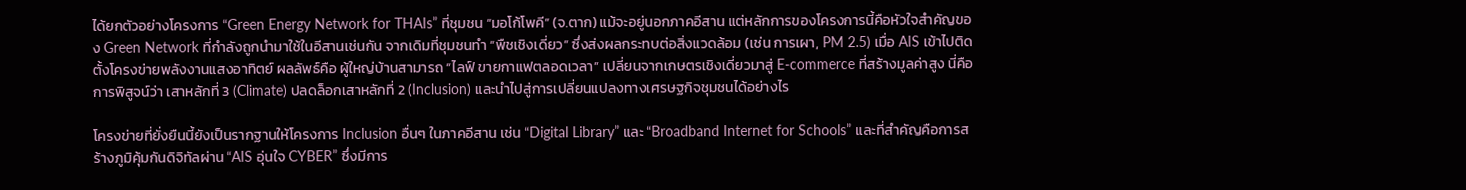ได้ยกตัวอย่างโครงการ “Green Energy Network for THAIs” ที่ชุมชน “มอโก้โพคี” (จ.ตาก) แม้จะอยู่นอกภาคอีสาน แต่หลักการของโครงการนี้คือหัวใจสำคัญของ Green Network ที่กำลังถูกนำมาใช้ในอีสานเช่นกัน จากเดิมที่ชุมชนทำ “พืชเชิงเดี่ยว” ซึ่งส่งผลกระทบต่อสิ่งแวดล้อม (เช่น การเผา, PM 2.5) เมื่อ AIS เข้าไปติดตั้งโครงข่ายพลังงานแสงอาทิตย์ ผลลัพธ์คือ ผู้ใหญ่บ้านสามารถ “ไลฟ์ ขายกาแฟตลอดเวลา” เปลี่ยนจากเกษตรเชิงเดี่ยวมาสู่ E-commerce ที่สร้างมูลค่าสูง นี่คือการพิสูจน์ว่า เสาหลักที่ 3 (Climate) ปลดล็อกเสาหลักที่ 2 (Inclusion) และนำไปสู่การเปลี่ยนแปลงทางเศรษฐกิจชุมชนได้อย่างไร

โครงข่ายที่ยั่งยืนนี้ยังเป็นรากฐานให้โครงการ Inclusion อื่นๆ ในภาคอีสาน เช่น “Digital Library” และ “Broadband Internet for Schools” และที่สำคัญคือการสร้างภูมิคุ้มกันดิจิทัลผ่าน “AIS อุ่นใจ CYBER” ซึ่งมีการ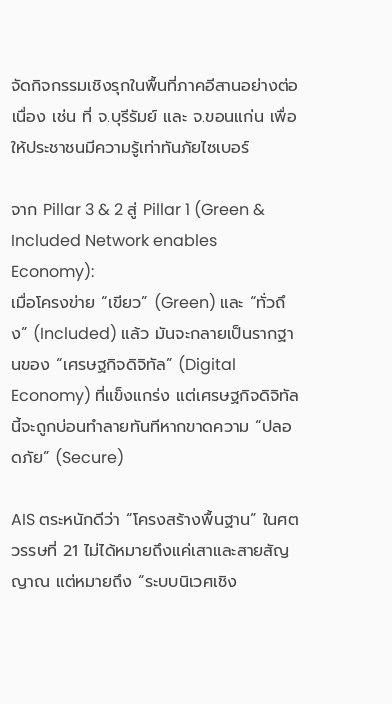จัดกิจกรรมเชิงรุกในพื้นที่ภาคอีสานอย่างต่อเนื่อง เช่น ที่ จ.บุรีรัมย์ และ จ.ขอนแก่น เพื่อให้ประชาชนมีความรู้เท่าทันภัยไซเบอร์

จาก Pillar 3 & 2 สู่ Pillar 1 (Green & Included Network enables Economy):
เมื่อโครงข่าย “เขียว” (Green) และ “ทั่วถึง” (Included) แล้ว มันจะกลายเป็นรากฐานของ “เศรษฐกิจดิจิทัล” (Digital Economy) ที่แข็งแกร่ง แต่เศรษฐกิจดิจิทัลนี้จะถูกบ่อนทำลายทันทีหากขาดความ “ปลอดภัย” (Secure)

AIS ตระหนักดีว่า “โครงสร้างพื้นฐาน” ในศตวรรษที่ 21 ไม่ได้หมายถึงแค่เสาและสายสัญญาณ แต่หมายถึง “ระบบนิเวศเชิง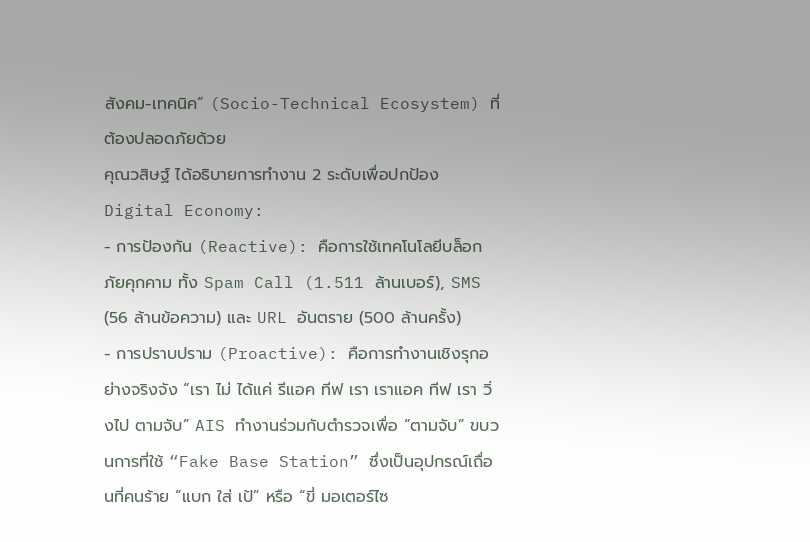สังคม-เทคนิค” (Socio-Technical Ecosystem) ที่ต้องปลอดภัยด้วย
คุณวสิษฐ์ ได้อธิบายการทำงาน 2 ระดับเพื่อปกป้อง Digital Economy:
- การป้องกัน (Reactive): คือการใช้เทคโนโลยีบล็อกภัยคุกคาม ทั้ง Spam Call (1.511 ล้านเบอร์), SMS (56 ล้านข้อความ) และ URL อันตราย (500 ล้านครั้ง)
- การปราบปราม (Proactive): คือการทำงานเชิงรุกอย่างจริงจัง “เรา ไม่ ได้แค่ รีแอค ทีฟ เรา เราแอค ทีฟ เรา วิ่งไป ตามจับ” AIS ทำงานร่วมกับตำรวจเพื่อ “ตามจับ” ขบวนการที่ใช้ “Fake Base Station” ซึ่งเป็นอุปกรณ์เถื่อนที่คนร้าย “แบก ใส่ เป้” หรือ “ขี่ มอเตอร์ไซ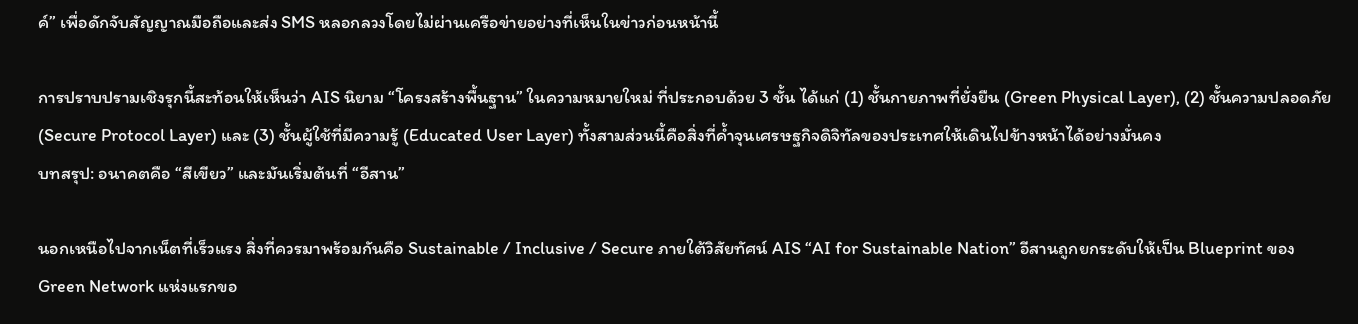ค์” เพื่อดักจับสัญญาณมือถือและส่ง SMS หลอกลวงโดยไม่ผ่านเครือข่ายอย่างที่เห็นในข่าวก่อนหน้านี้

การปราบปรามเชิงรุกนี้สะท้อนให้เห็นว่า AIS นิยาม “โครงสร้างพื้นฐาน” ในความหมายใหม่ ที่ประกอบด้วย 3 ชั้น ได้แก่ (1) ชั้นกายภาพที่ยั่งยืน (Green Physical Layer), (2) ชั้นความปลอดภัย (Secure Protocol Layer) และ (3) ชั้นผู้ใช้ที่มีความรู้ (Educated User Layer) ทั้งสามส่วนนี้คือสิ่งที่ค้ำจุนเศรษฐกิจดิจิทัลของประเทศให้เดินไปข้างหน้าได้อย่างมั่นคง
บทสรุป: อนาคตคือ “สีเขียว” และมันเริ่มต้นที่ “อีสาน”

นอกเหนือไปจากเน็ตที่เร็วแรง สิ่งที่ควรมาพร้อมกันคือ Sustainable / Inclusive / Secure ภายใต้วิสัยทัศน์ AIS “AI for Sustainable Nation” อีสานถูกยกระดับให้เป็น Blueprint ของ Green Network แห่งแรกขอ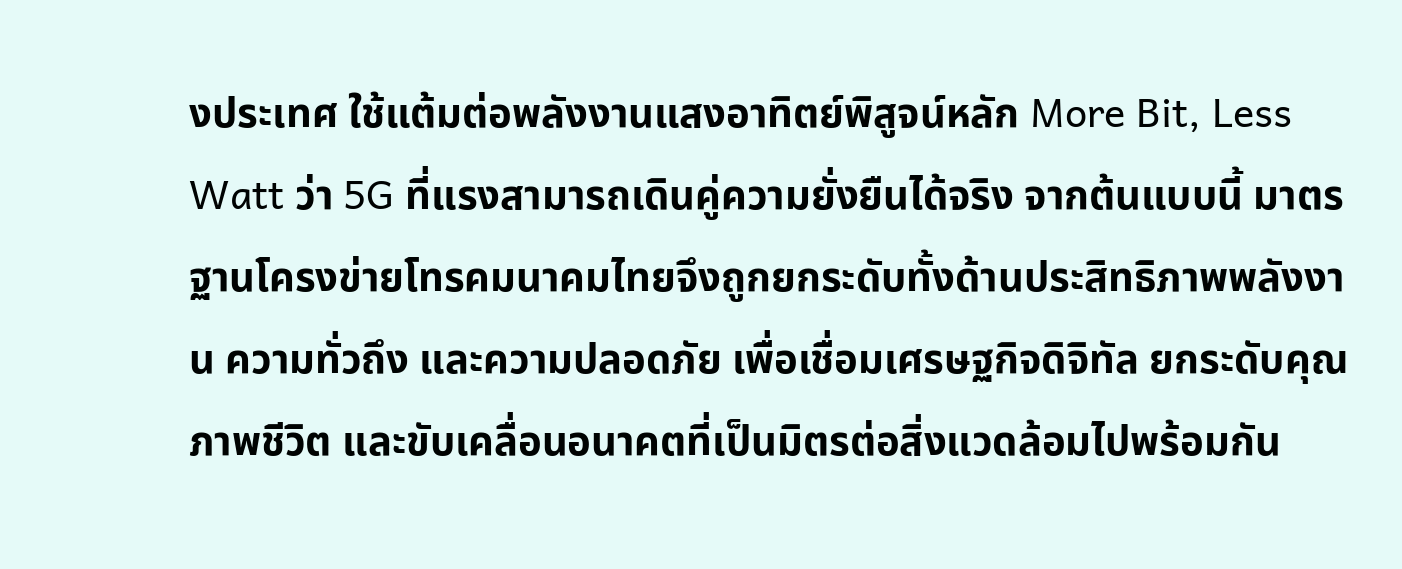งประเทศ ใช้แต้มต่อพลังงานแสงอาทิตย์พิสูจน์หลัก More Bit, Less Watt ว่า 5G ที่แรงสามารถเดินคู่ความยั่งยืนได้จริง จากต้นแบบนี้ มาตรฐานโครงข่ายโทรคมนาคมไทยจึงถูกยกระดับทั้งด้านประสิทธิภาพพลังงาน ความทั่วถึง และความปลอดภัย เพื่อเชื่อมเศรษฐกิจดิจิทัล ยกระดับคุณภาพชีวิต และขับเคลื่อนอนาคตที่เป็นมิตรต่อสิ่งแวดล้อมไปพร้อมกัน